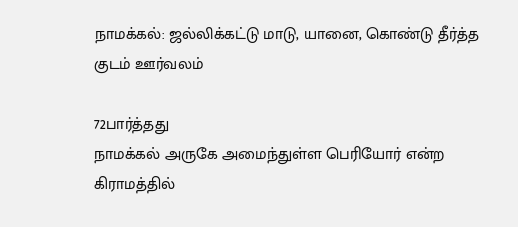நாமக்கல்: ஜல்லிக்கட்டு மாடு, யானை, கொண்டு தீர்த்த குடம் ஊர்வலம்

72பார்த்தது
நாமக்கல் அருகே அமைந்துள்ள பெரியோர் என்ற கிராமத்தில்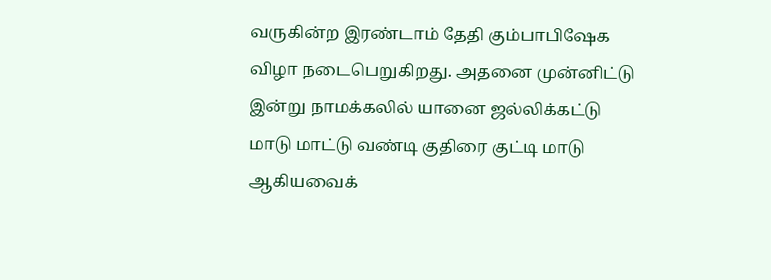வருகின்ற இரண்டாம் தேதி கும்பாபிஷேக விழா நடைபெறுகிறது. அதனை முன்னிட்டு இன்று நாமக்கலில் யானை ஜல்லிக்கட்டு மாடு மாட்டு வண்டி குதிரை குட்டி மாடு ஆகியவைக்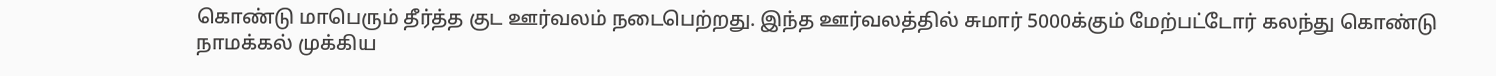கொண்டு மாபெரும் தீர்த்த குட ஊர்வலம் நடைபெற்றது. இந்த ஊர்வலத்தில் சுமார் 5000க்கும் மேற்பட்டோர் கலந்து கொண்டு நாமக்கல் முக்கிய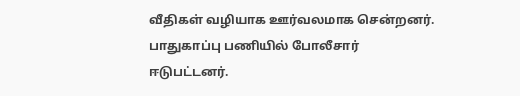வீதிகள் வழியாக ஊர்வலமாக சென்றனர். பாதுகாப்பு பணியில் போலீசார் ஈடுபட்டனர்.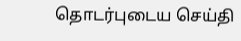தொடர்புடைய செய்தி